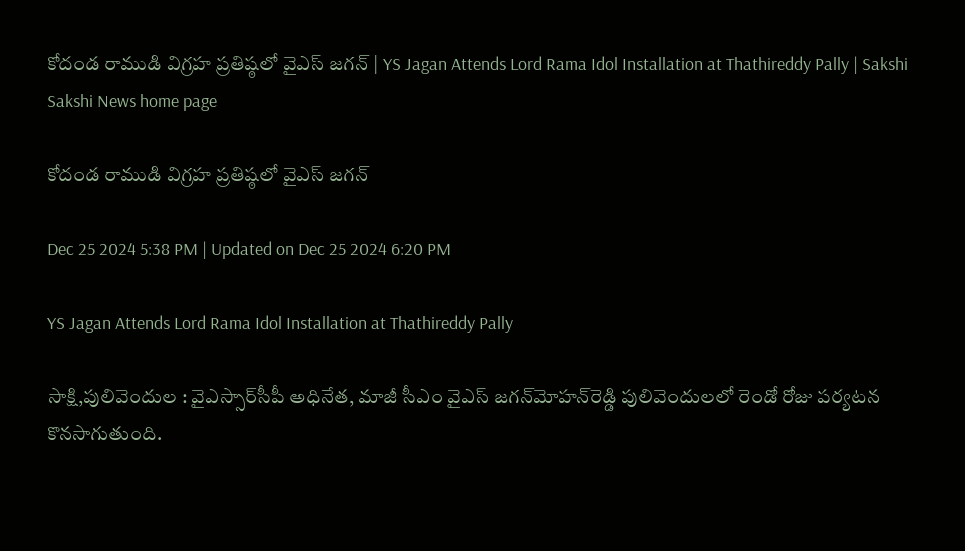కోదండ రాముడి విగ్రహ ప్రతిష్ఠలో వైఎస్‌ జగన్‌ | YS Jagan Attends Lord Rama Idol Installation at Thathireddy Pally | Sakshi
Sakshi News home page

కోదండ రాముడి విగ్రహ ప్రతిష్ఠలో వైఎస్‌ జగన్‌

Dec 25 2024 5:38 PM | Updated on Dec 25 2024 6:20 PM

YS Jagan Attends Lord Rama Idol Installation at Thathireddy Pally

సాక్షి,పులివెందుల : వైఎస్సార్‌సీపీ అధినేత, మాజీ సీఎం వైఎస్‌ జగన్‌మోహన్‌రెడ్డి పులివెందులలో రెండో రోజు పర్యటన కొనసాగుతుంది.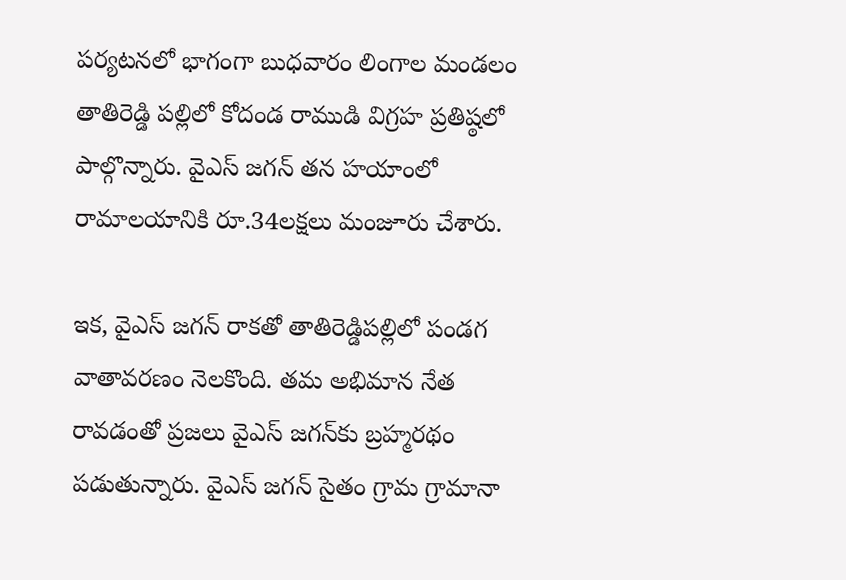పర్యటనలో భాగంగా బుధవారం లింగాల మండలం తాతిరెడ్డి పల్లిలో కోదండ రాముడి విగ్రహ ప్రతిష్ఠలో పాల్గొన్నారు. వైఎస్‌ జగన్‌ తన హ‍యాంలో రామాలయానికి రూ.34లక్షలు మంజూరు చేశారు.

ఇక, వైఎస్‌ జగన్‌ రాకతో తాతిరెడ్డిపల్లిలో పండగ వాతావరణం నెలకొంది. తమ అభిమాన నేత రావడంతో ప్రజలు వైఎస్‌ జగన్‌కు బ్రహ్మరథం పడుతున్నారు. వైఎస్‌ జగన్‌ సైతం గ్రామ గ్రామానా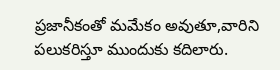ప్రజానీకంతో మమేకం అవుతూ,వారిని పలుకరిస్తూ ముందుకు కదిలారు.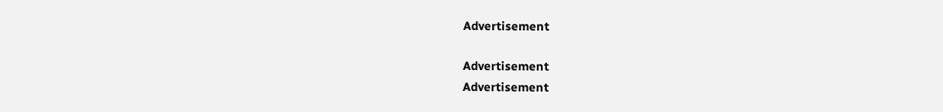Advertisement

Advertisement
Advertisement